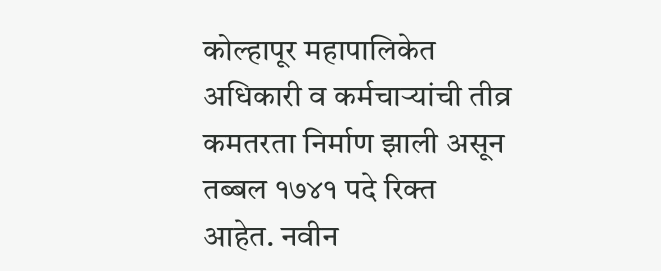कोल्हापूर महापालिकेत अधिकारी व कर्मचाऱ्यांची तीव्र कमतरता निर्माण झाली असून तब्बल १७४१ पदे रिक्त आहेत. नवीन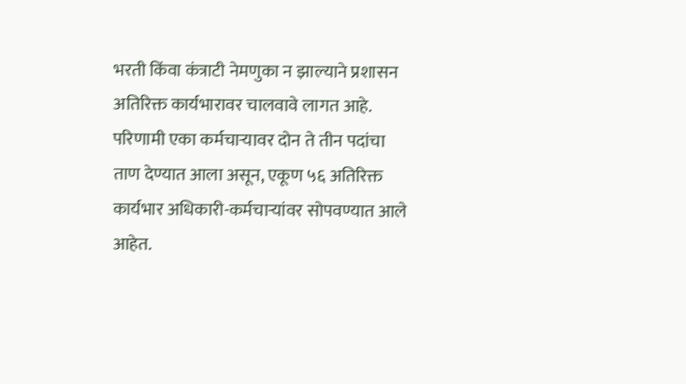भरती किंवा कंत्राटी नेमणुका न झाल्याने प्रशासन अतिरिक्त कार्यभारावर चालवावे लागत आहे.
परिणामी एका कर्मचाऱ्यावर दोन ते तीन पदांचा ताण देण्यात आला असून, एकूण ५६ अतिरिक्त कार्यभार अधिकारी-कर्मचाऱ्यांवर सोपवण्यात आले आहेत.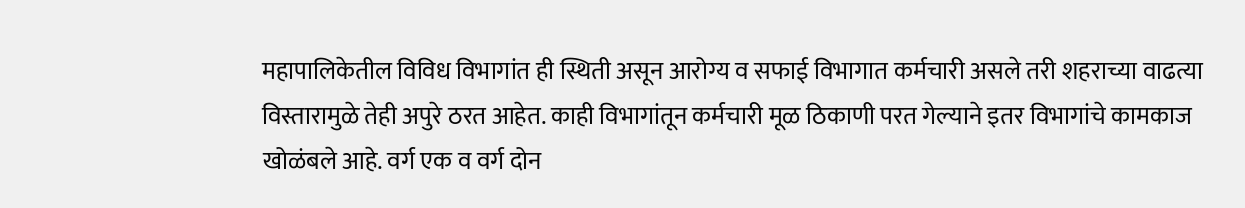महापालिकेतील विविध विभागांत ही स्थिती असून आरोग्य व सफाई विभागात कर्मचारी असले तरी शहराच्या वाढत्या विस्तारामुळे तेही अपुरे ठरत आहेत. काही विभागांतून कर्मचारी मूळ ठिकाणी परत गेल्याने इतर विभागांचे कामकाज खोळंबले आहे. वर्ग एक व वर्ग दोन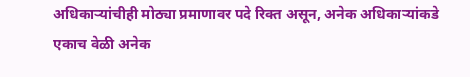अधिकाऱ्यांचीही मोठ्या प्रमाणावर पदे रिक्त असून, अनेक अधिकाऱ्यांकडे एकाच वेळी अनेक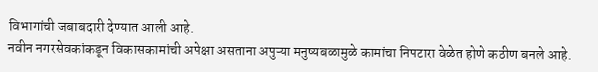विभागांची जबाबदारी देण्यात आली आहे.
नवीन नगरसेवकांकडून विकासकामांची अपेक्षा असताना अपुऱ्या मनुष्यबळामुळे कामांचा निपटारा वेळेत होणे कठीण बनले आहे.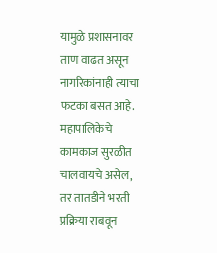यामुळे प्रशासनावर ताण वाढत असून नागरिकांनाही त्याचा फटका बसत आहे. महापालिकेचे कामकाज सुरळीत चालवायचे असेल, तर तातडीने भरती प्रक्रिया राबवून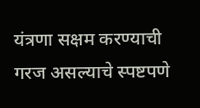यंत्रणा सक्षम करण्याची गरज असल्याचे स्पष्टपणे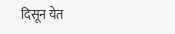दिसून येत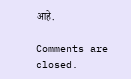आहे.

Comments are closed.